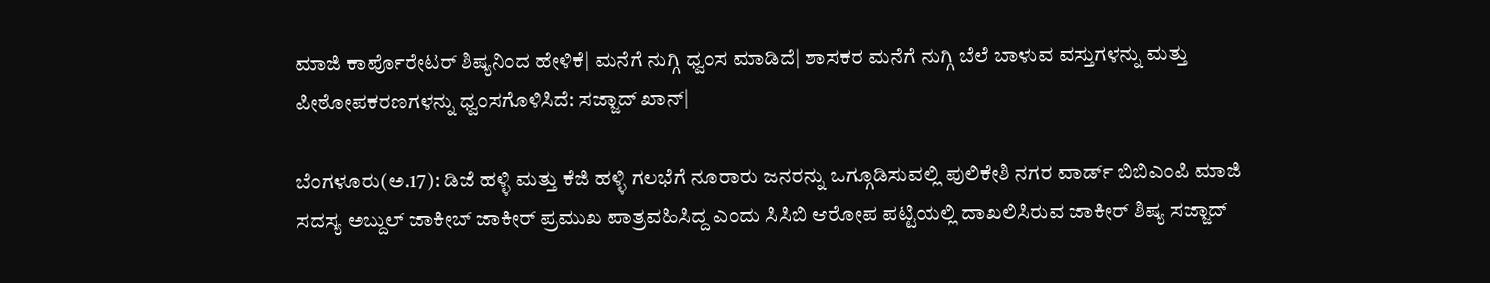ಮಾಜಿ ಕಾರ್ಪೊರೇಟರ್‌ ಶಿಷ್ಯನಿಂದ ಹೇಳಿಕೆ| ಮನೆಗೆ ನುಗ್ಗಿ ಧ್ವಂಸ ಮಾಡಿದೆ| ಶಾಸಕರ ಮನೆಗೆ ನುಗ್ಗಿ ಬೆಲೆ ಬಾಳುವ ವಸ್ತುಗಳನ್ನು ಮತ್ತು ಪೀಠೋಪಕರಣಗಳನ್ನು ಧ್ವಂಸಗೊಳಿಸಿದೆ: ಸಜ್ಜಾದ್‌ ಖಾನ್‌|

ಬೆಂಗಳೂರು(ಅ.17): ಡಿಜೆ ಹಳ್ಳಿ ಮತ್ತು ಕೆಜಿ ಹಳ್ಳಿ ಗಲಭೆಗೆ ನೂರಾರು ಜನರನ್ನು ಒಗ್ಗೂಡಿಸುವಲ್ಲಿ ಪುಲಿಕೇಶಿ ನಗರ ವಾರ್ಡ್‌ ಬಿಬಿಎಂಪಿ ಮಾಜಿ ಸದಸ್ಯ ಅಬ್ದುಲ್‌ ಜಾಕೀಬ್‌ ಜಾಕೀರ್‌ ಪ್ರಮುಖ ಪಾತ್ರವಹಿಸಿದ್ದ ಎಂದು ಸಿಸಿಬಿ ಆರೋಪ ಪಟ್ಟಿಯಲ್ಲಿ ದಾಖಲಿಸಿರುವ ಜಾಕೀರ್‌ ಶಿಷ್ಯ ಸಜ್ಜಾದ್‌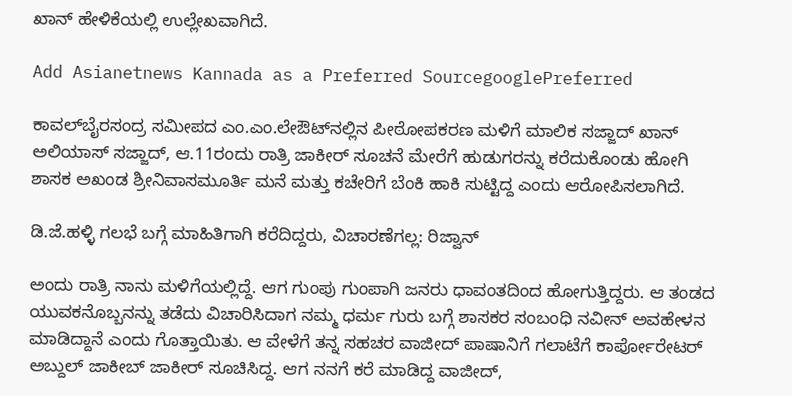ಖಾನ್‌ ಹೇಳಿಕೆಯಲ್ಲಿ ಉಲ್ಲೇಖವಾಗಿದೆ.

Add Asianetnews Kannada as a Preferred SourcegooglePreferred

ಕಾವಲ್‌ಬೈರಸಂದ್ರ ಸಮೀಪದ ಎಂ.ಎಂ.ಲೇಔಟ್‌ನಲ್ಲಿನ ಪೀಠೋಪಕರಣ ಮಳಿಗೆ ಮಾಲಿಕ ಸಜ್ಜಾದ್‌ ಖಾನ್‌ ಅಲಿಯಾಸ್‌ ಸಜ್ಜಾದ್‌, ಆ.11ರಂದು ರಾತ್ರಿ ಜಾಕೀರ್‌ ಸೂಚನೆ ಮೇರೆಗೆ ಹುಡುಗರನ್ನು ಕರೆದುಕೊಂಡು ಹೋಗಿ ಶಾಸಕ ಅಖಂಡ ಶ್ರೀನಿವಾಸಮೂರ್ತಿ ಮನೆ ಮತ್ತು ಕಚೇರಿಗೆ ಬೆಂಕಿ ಹಾಕಿ ಸುಟ್ಟಿದ್ದ ಎಂದು ಆರೋಪಿಸಲಾಗಿದೆ.

ಡಿ.ಜೆ.ಹಳ್ಳಿ ಗಲಭೆ ಬಗ್ಗೆ ಮಾಹಿತಿಗಾಗಿ ಕರೆದಿದ್ದರು, ವಿಚಾರಣೆಗಲ್ಲ: ರಿಜ್ವಾನ್‌

ಅಂದು ರಾತ್ರಿ ನಾನು ಮಳಿಗೆಯಲ್ಲಿದ್ದೆ. ಆಗ ಗುಂಪು ಗುಂಪಾಗಿ ಜನರು ಧಾವಂತದಿಂದ ಹೋಗುತ್ತಿದ್ದರು. ಆ ತಂಡದ ಯುವಕನೊಬ್ಬನನ್ನು ತಡೆದು ವಿಚಾರಿಸಿದಾಗ ನಮ್ಮ ಧರ್ಮ ಗುರು ಬಗ್ಗೆ ಶಾಸಕರ ಸಂಬಂಧಿ ನವೀನ್‌ ಅವಹೇಳನ ಮಾಡಿದ್ದಾನೆ ಎಂದು ಗೊತ್ತಾಯಿತು. ಆ ವೇಳೆಗೆ ತನ್ನ ಸಹಚರ ವಾಜೀದ್‌ ಪಾಷಾನಿಗೆ ಗಲಾಟೆಗೆ ಕಾರ್ಪೋರೇಟರ್‌ ಅಬ್ದುಲ್‌ ಜಾಕೀಬ್‌ ಜಾಕೀರ್‌ ಸೂಚಿಸಿದ್ದ. ಆಗ ನನಗೆ ಕರೆ ಮಾಡಿದ್ದ ವಾಜೀದ್‌,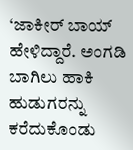‘ಜಾಕೀರ್‌ ಬಾಯ್‌ ಹೇಳಿದ್ದಾರೆ. ಅಂಗಡಿ ಬಾಗಿಲು ಹಾಕಿ ಹುಡುಗರನ್ನು ಕರೆದುಕೊಂಡು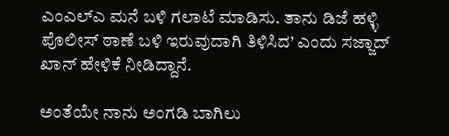ಎಂಎಲ್‌ಎ ಮನೆ ಬಳಿ ಗಲಾಟೆ ಮಾಡಿಸು. ತಾನು ಡಿಜೆ ಹಳ್ಳಿ ಪೊಲೀಸ್‌ ಠಾಣೆ ಬಳಿ ಇರುವುದಾಗಿ ತಿಳಿಸಿದ’ ಎಂದು ಸಜ್ಜಾದ್‌ ಖಾನ್‌ ಹೇಳಿಕೆ ನೀಡಿದ್ದಾನೆ.

ಅಂತೆಯೇ ನಾನು ಅಂಗಡಿ ಬಾಗಿಲು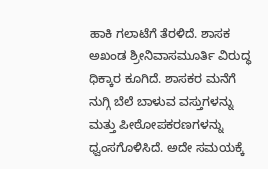ಹಾಕಿ ಗಲಾಟೆಗೆ ತೆರಳಿದೆ. ಶಾಸಕ ಅಖಂಡ ಶ್ರೀನಿವಾಸಮೂರ್ತಿ ವಿರುದ್ಧ ಧಿಕ್ಕಾರ ಕೂಗಿದೆ. ಶಾಸಕರ ಮನೆಗೆ ನುಗ್ಗಿ ಬೆಲೆ ಬಾಳುವ ವಸ್ತುಗಳನ್ನು ಮತ್ತು ಪೀಠೋಪಕರಣಗಳನ್ನು ಧ್ವಂಸಗೊಳಿಸಿದೆ. ಅದೇ ಸಮಯಕ್ಕೆ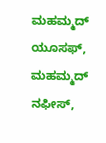ಮಹಮ್ಮದ್‌ ಯೂಸಫ್‌, ಮಹಮ್ಮದ್‌ ನಫೀಸ್‌,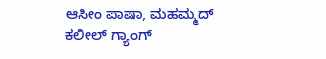ಆಸೀಂ ಪಾಷಾ, ಮಹಮ್ಮದ್‌ ಕಲೀಲ್‌ ಗ್ಯಾಂಗ್‌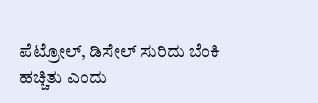ಪೆಟ್ರೋಲ್‌, ಡಿಸೇಲ್‌ ಸುರಿದು ಬೆಂಕಿ ಹಚ್ಚಿತು ಎಂದು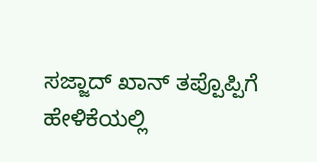ಸಜ್ಜಾದ್‌ ಖಾನ್‌ ತಪ್ಪೊಪ್ಪಿಗೆ ಹೇಳಿಕೆಯಲ್ಲಿ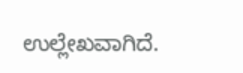ಉಲ್ಲೇಖವಾಗಿದೆ.